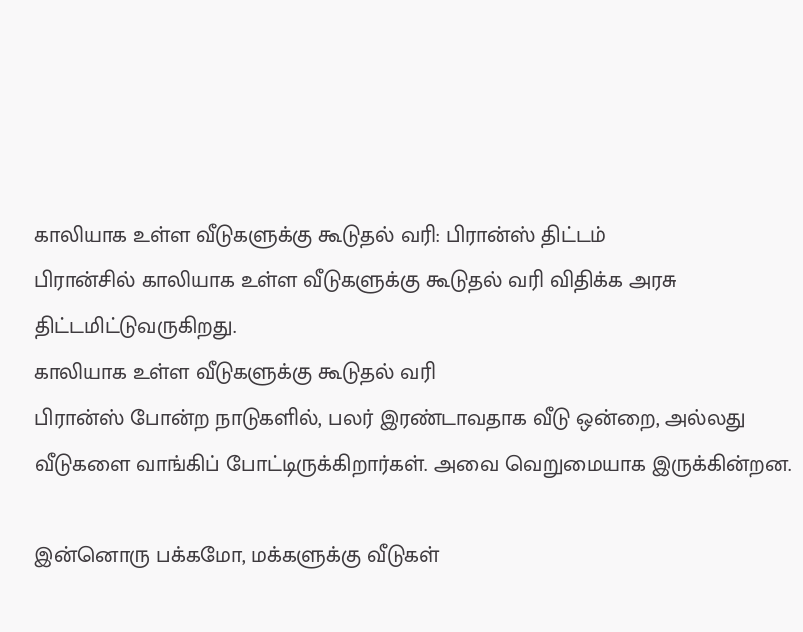காலியாக உள்ள வீடுகளுக்கு கூடுதல் வரி: பிரான்ஸ் திட்டம்
பிரான்சில் காலியாக உள்ள வீடுகளுக்கு கூடுதல் வரி விதிக்க அரசு திட்டமிட்டுவருகிறது.
காலியாக உள்ள வீடுகளுக்கு கூடுதல் வரி
பிரான்ஸ் போன்ற நாடுகளில், பலர் இரண்டாவதாக வீடு ஒன்றை, அல்லது வீடுகளை வாங்கிப் போட்டிருக்கிறார்கள். அவை வெறுமையாக இருக்கின்றன.

இன்னொரு பக்கமோ, மக்களுக்கு வீடுகள்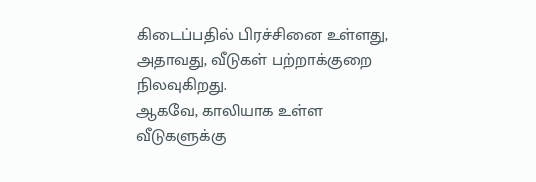கிடைப்பதில் பிரச்சினை உள்ளது, அதாவது, வீடுகள் பற்றாக்குறை நிலவுகிறது.
ஆகவே, காலியாக உள்ள வீடுகளுக்கு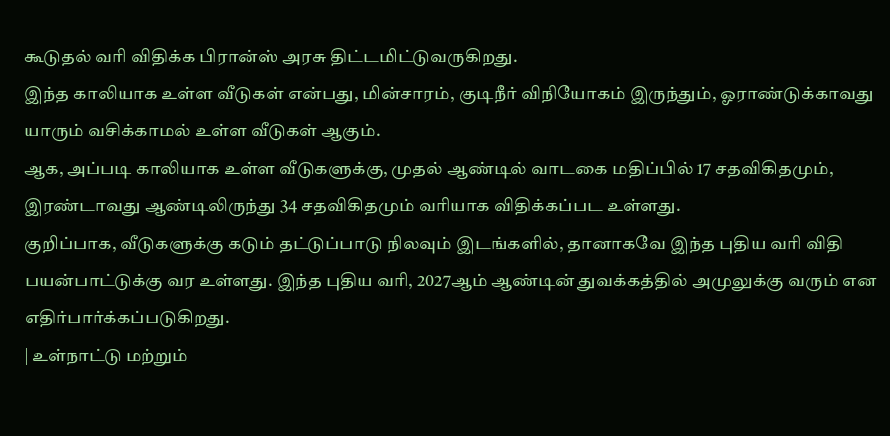கூடுதல் வரி விதிக்க பிரான்ஸ் அரசு திட்டமிட்டுவருகிறது.
இந்த காலியாக உள்ள வீடுகள் என்பது, மின்சாரம், குடிநீர் விநியோகம் இருந்தும், ஓராண்டுக்காவது யாரும் வசிக்காமல் உள்ள வீடுகள் ஆகும்.
ஆக, அப்படி காலியாக உள்ள வீடுகளுக்கு, முதல் ஆண்டில் வாடகை மதிப்பில் 17 சதவிகிதமும், இரண்டாவது ஆண்டிலிருந்து 34 சதவிகிதமும் வரியாக விதிக்கப்பட உள்ளது.
குறிப்பாக, வீடுகளுக்கு கடும் தட்டுப்பாடு நிலவும் இடங்களில், தானாகவே இந்த புதிய வரி விதி பயன்பாட்டுக்கு வர உள்ளது. இந்த புதிய வரி, 2027ஆம் ஆண்டின் துவக்கத்தில் அமுலுக்கு வரும் என எதிர்பார்க்கப்படுகிறது.
| உள்நாட்டு மற்றும்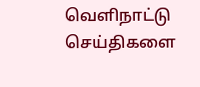வெளிநாட்டு செய்திகளை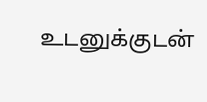உடனுக்குடன்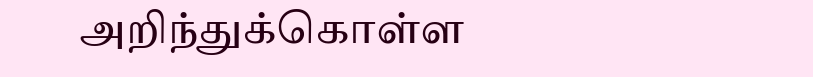அறிந்துக்கொள்ள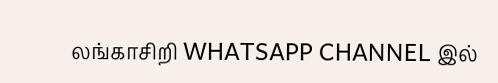லங்காசிறி WHATSAPP CHANNEL இல்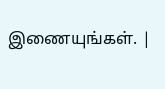இணையுங்கள். |